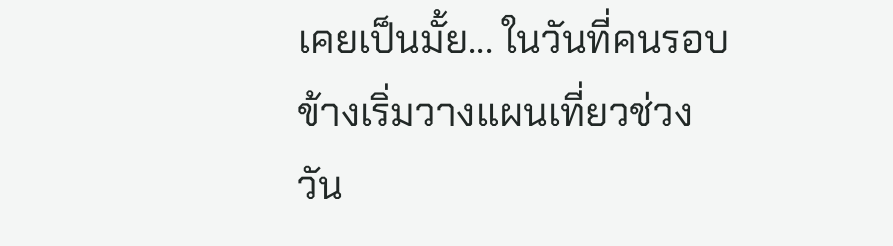เคยเป็นมั้ย... ในวันที่คนรอบข้างเริ่มวางแผนเที่ยวช่วงวัน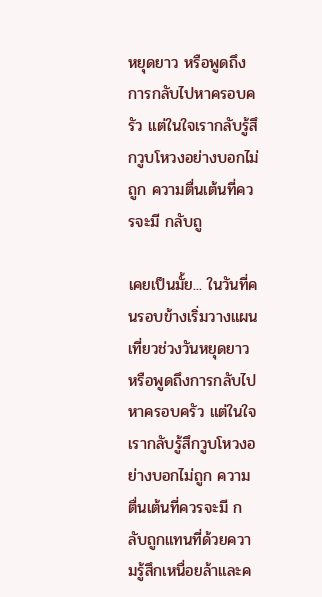หยุดยาว หรือพูดถึงการกลับไปหาครอบครัว แต่ในใจเรากลับรู้สึกวูบโหวงอย่างบอกไม่ถูก ความตื่นเต้นที่ควรจะมี กลับถู

เคยเป็นมั้ย... ในวันที่คนรอบข้างเริ่มวางแผนเที่ยวช่วงวันหยุดยาว หรือพูดถึงการกลับไปหาครอบครัว แต่ในใจเรากลับรู้สึกวูบโหวงอย่างบอกไม่ถูก ความตื่นเต้นที่ควรจะมี กลับถูกแทนที่ด้วยความรู้สึกเหนื่อยล้าและค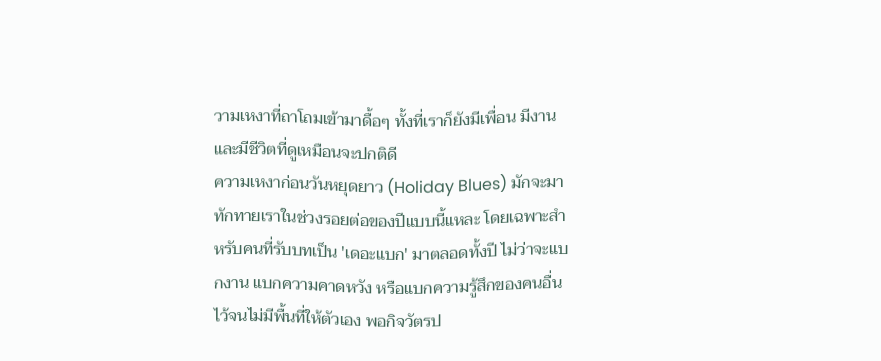วามเหงาที่ถาโถมเข้ามาดื้อๆ ทั้งที่เราก็ยังมีเพื่อน มีงาน และมีชีวิตที่ดูเหมือนจะปกติดี
ความเหงาก่อนวันหยุดยาว (Holiday Blues) มักจะมาทักทายเราในช่วงรอยต่อของปีแบบนี้แหละ โดยเฉพาะสำหรับคนที่รับบทเป็น 'เดอะแบก' มาตลอดทั้งปี ไม่ว่าจะแบกงาน แบกความคาดหวัง หรือแบกความรู้สึกของคนอื่นไว้จนไม่มีพื้นที่ให้ตัวเอง พอกิจวัตรป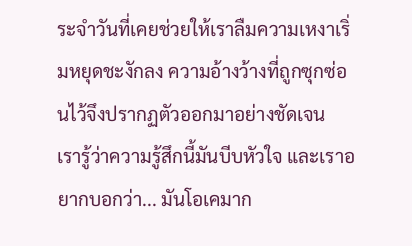ระจำวันที่เคยช่วยให้เราลืมความเหงาเริ่มหยุดชะงักลง ความอ้างว้างที่ถูกซุกซ่อนไว้จึงปรากฏตัวออกมาอย่างชัดเจน
เรารู้ว่าความรู้สึกนี้มันบีบหัวใจ และเราอยากบอกว่า... มันโอเคมาก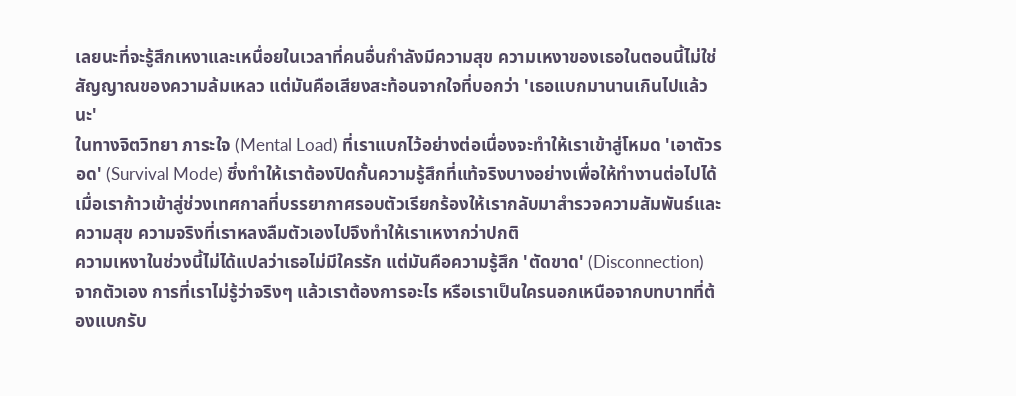เลยนะที่จะรู้สึกเหงาและเหนื่อยในเวลาที่คนอื่นกำลังมีความสุข ความเหงาของเธอในตอนนี้ไม่ใช่สัญญาณของความล้มเหลว แต่มันคือเสียงสะท้อนจากใจที่บอกว่า 'เธอแบกมานานเกินไปแล้วนะ'
ในทางจิตวิทยา ภาระใจ (Mental Load) ที่เราแบกไว้อย่างต่อเนื่องจะทำให้เราเข้าสู่โหมด 'เอาตัวรอด' (Survival Mode) ซึ่งทำให้เราต้องปิดกั้นความรู้สึกที่แท้จริงบางอย่างเพื่อให้ทำงานต่อไปได้ เมื่อเราก้าวเข้าสู่ช่วงเทศกาลที่บรรยากาศรอบตัวเรียกร้องให้เรากลับมาสำรวจความสัมพันธ์และความสุข ความจริงที่เราหลงลืมตัวเองไปจึงทำให้เราเหงากว่าปกติ
ความเหงาในช่วงนี้ไม่ได้แปลว่าเธอไม่มีใครรัก แต่มันคือความรู้สึก 'ตัดขาด' (Disconnection) จากตัวเอง การที่เราไม่รู้ว่าจริงๆ แล้วเราต้องการอะไร หรือเราเป็นใครนอกเหนือจากบทบาทที่ต้องแบกรับ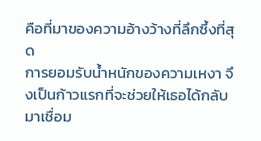คือที่มาของความอ้างว้างที่ลึกซึ้งที่สุด
การยอมรับน้ำหนักของความเหงา จึงเป็นก้าวแรกที่จะช่วยให้เธอได้กลับมาเชื่อม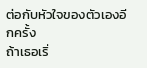ต่อกับหัวใจของตัวเองอีกครั้ง
ถ้าเธอเริ่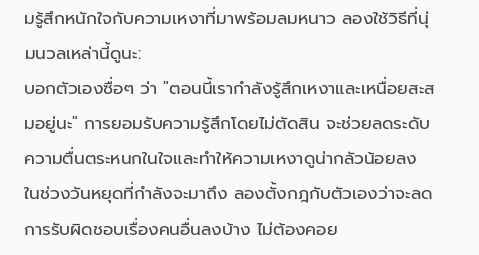มรู้สึกหนักใจกับความเหงาที่มาพร้อมลมหนาว ลองใช้วิธีที่นุ่มนวลเหล่านี้ดูนะ:
บอกตัวเองซื่อๆ ว่า "ตอนนี้เรากำลังรู้สึกเหงาและเหนื่อยสะสมอยู่นะ" การยอมรับความรู้สึกโดยไม่ตัดสิน จะช่วยลดระดับความตื่นตระหนกในใจและทำให้ความเหงาดูน่ากลัวน้อยลง
ในช่วงวันหยุดที่กำลังจะมาถึง ลองตั้งกฎกับตัวเองว่าจะลดการรับผิดชอบเรื่องคนอื่นลงบ้าง ไม่ต้องคอย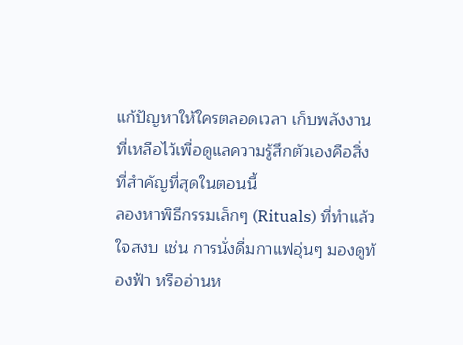แก้ปัญหาให้ใครตลอดเวลา เก็บพลังงานที่เหลือไว้เพื่อดูแลความรู้สึกตัวเองคือสิ่งที่สำคัญที่สุดในตอนนี้
ลองหาพิธีกรรมเล็กๆ (Rituals) ที่ทำแล้วใจสงบ เช่น การนั่งดื่มกาแฟอุ่นๆ มองดูท้องฟ้า หรืออ่านห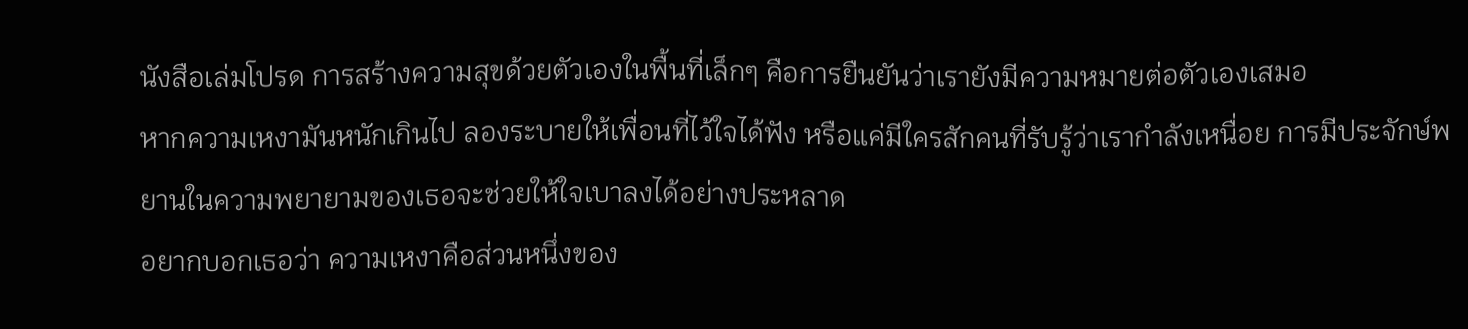นังสือเล่มโปรด การสร้างความสุขด้วยตัวเองในพื้นที่เล็กๆ คือการยืนยันว่าเรายังมีความหมายต่อตัวเองเสมอ
หากความเหงามันหนักเกินไป ลองระบายให้เพื่อนที่ไว้ใจได้ฟัง หรือแค่มีใครสักคนที่รับรู้ว่าเรากำลังเหนื่อย การมีประจักษ์พยานในความพยายามของเธอจะช่วยให้ใจเบาลงได้อย่างประหลาด
อยากบอกเธอว่า ความเหงาคือส่วนหนึ่งของ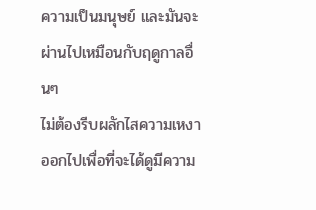ความเป็นมนุษย์ และมันจะผ่านไปเหมือนกับฤดูกาลอื่นๆ
ไม่ต้องรีบผลักไสความเหงาออกไปเพื่อที่จะได้ดูมีความ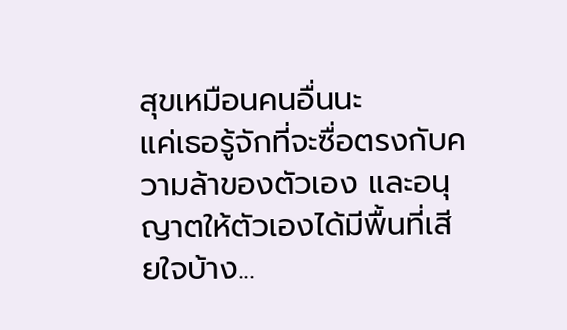สุขเหมือนคนอื่นนะ
แค่เธอรู้จักที่จะซื่อตรงกับความล้าของตัวเอง และอนุญาตให้ตัวเองได้มีพื้นที่เสียใจบ้าง...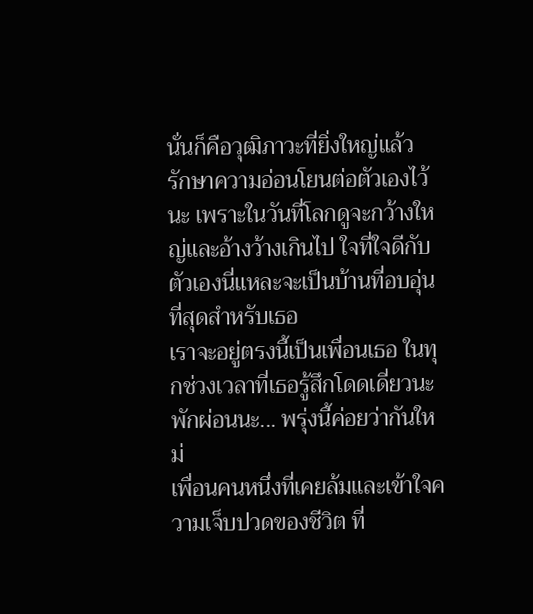นั่นก็คือวุฒิภาวะที่ยิ่งใหญ่แล้ว
รักษาความอ่อนโยนต่อตัวเองไว้นะ เพราะในวันที่โลกดูจะกว้างใหญ่และอ้างว้างเกินไป ใจที่ใจดีกับตัวเองนี่แหละจะเป็นบ้านที่อบอุ่นที่สุดสำหรับเธอ
เราจะอยู่ตรงนี้เป็นเพื่อนเธอ ในทุกช่วงเวลาที่เธอรู้สึกโดดเดี่ยวนะ พักผ่อนนะ... พรุ่งนี้ค่อยว่ากันใหม่
เพื่อนคนหนึ่งที่เคยล้มและเข้าใจความเจ็บปวดของชีวิต ที่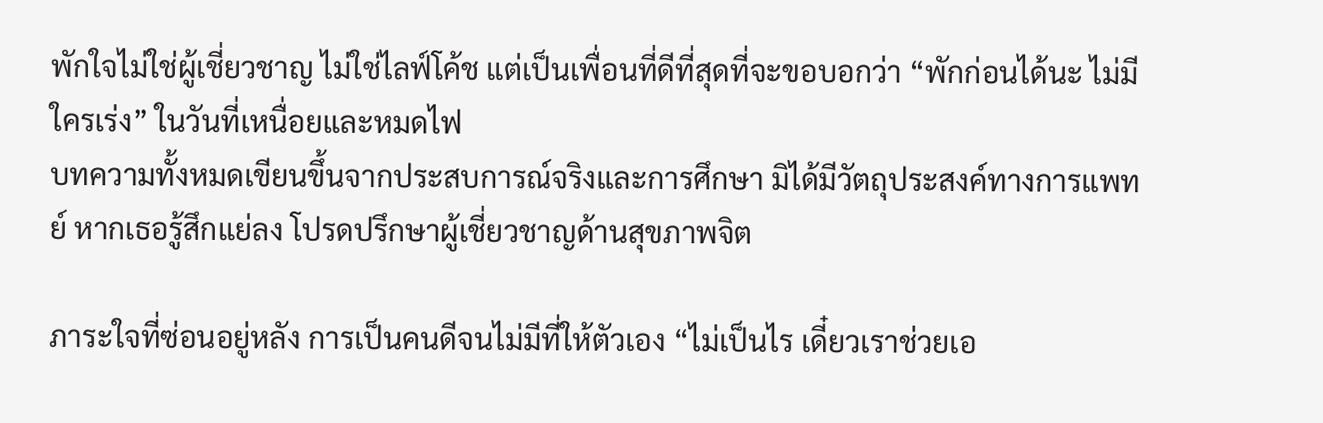พักใจไม่ใช่ผู้เชี่ยวชาญ ไม่ใช่ไลฟ์โค้ช แต่เป็นเพื่อนที่ดีที่สุดที่จะขอบอกว่า “พักก่อนได้นะ ไม่มีใครเร่ง” ในวันที่เหนื่อยและหมดไฟ
บทความทั้งหมดเขียนขึ้นจากประสบการณ์จริงและการศึกษา มิได้มีวัตถุประสงค์ทางการแพทย์ หากเธอรู้สึกแย่ลง โปรดปรึกษาผู้เชี่ยวชาญด้านสุขภาพจิต

ภาระใจที่ซ่อนอยู่หลัง การเป็นคนดีจนไม่มีที่ให้ตัวเอง “ไม่เป็นไร เดี๋ยวเราช่วยเอ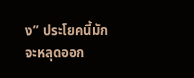ง” ประโยคนี้มักจะหลุดออก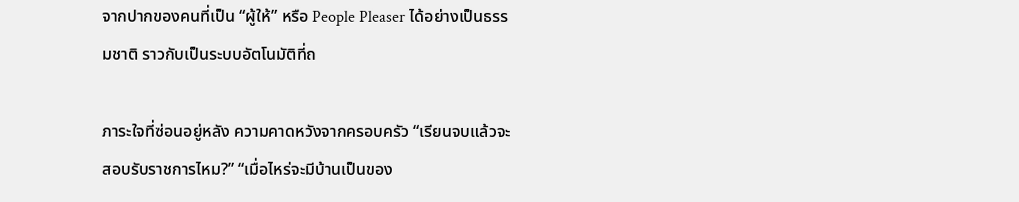จากปากของคนที่เป็น “ผู้ให้” หรือ People Pleaser ได้อย่างเป็นธรรมชาติ ราวกับเป็นระบบอัตโนมัติที่ถ

ภาระใจที่ซ่อนอยู่หลัง ความคาดหวังจากครอบครัว “เรียนจบแล้วจะสอบรับราชการไหม?” “เมื่อไหร่จะมีบ้านเป็นของ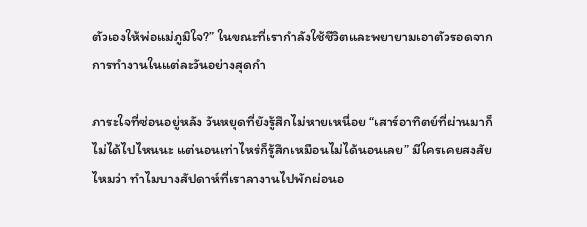ตัวเองให้พ่อแม่ภูมิใจ?” ในขณะที่เรากำลังใช้ชีวิตและพยายามเอาตัวรอดจากการทำงานในแต่ละวันอย่างสุดกำ

ภาระใจที่ซ่อนอยู่หลัง วันหยุดที่ยังรู้สึกไม่หายเหนื่อย “เสาร์อาทิตย์ที่ผ่านมาก็ไม่ได้ไปไหนนะ แต่นอนเท่าไหร่ก็รู้สึกเหมือนไม่ได้นอนเลย” มีใครเคยสงสัยไหมว่า ทำไมบางสัปดาห์ที่เราลางานไปพักผ่อนอ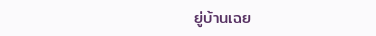ยู่บ้านเฉย